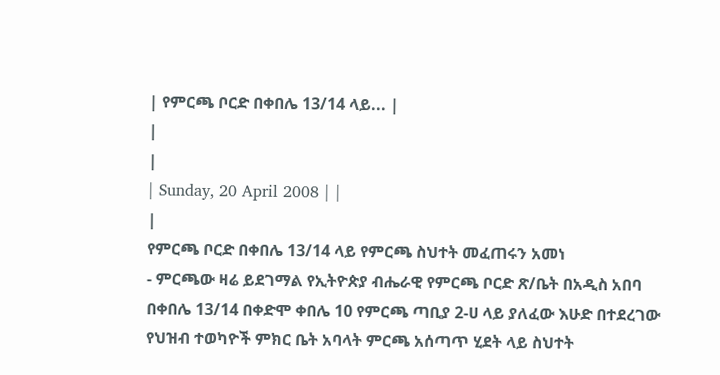| የምርጫ ቦርድ በቀበሌ 13/14 ላይ... |
|
|
| Sunday, 20 April 2008 | |
|
የምርጫ ቦርድ በቀበሌ 13/14 ላይ የምርጫ ስህተት መፈጠሩን አመነ
- ምርጫው ዛሬ ይደገማል የኢትዮጵያ ብሔራዊ የምርጫ ቦርድ ጽ/ቤት በአዲስ አበባ በቀበሌ 13/14 በቀድሞ ቀበሌ 10 የምርጫ ጣቢያ 2-ሀ ላይ ያለፈው እሁድ በተደረገው የህዝብ ተወካዮች ምክር ቤት አባላት ምርጫ አሰጣጥ ሂደት ላይ ስህተት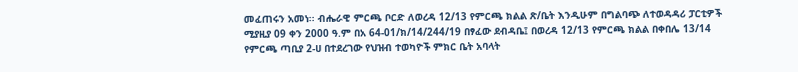መፈጠሩን አመነ፡፡ ብሔራዊ ምርጫ ቦርድ ለወረዳ 12/13 የምርጫ ክልል ጽ/ቤት እንዲሁም በግልባጭ ለተወዳዳሪ ፓርቲዎች ሚያዚያ 09 ቀን 2000 ዓ.ም በአ 64-01/ክ/14/244/19 በፃፈው ደብዳቤ፤ በወረዳ 12/13 የምርጫ ክልል በቀበሌ 13/14 የምርጫ ጣቢያ 2-ሀ በተደረገው የህዝብ ተወካዮች ምክር ቤት አባላት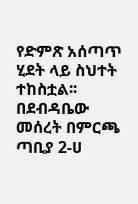የድምጽ አሰጣጥ ሂደት ላይ ስህተት ተከስቷል፡፡ በደብዳቤው መሰረት በምርጫ ጣቢያ 2-ሀ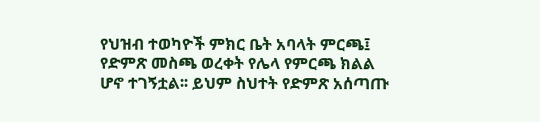የህዝብ ተወካዮች ምክር ቤት አባላት ምርጫ፤ የድምጽ መስጫ ወረቀት የሌላ የምርጫ ክልል ሆኖ ተገኝቷል፡፡ ይህም ስህተት የድምጽ አሰጣጡ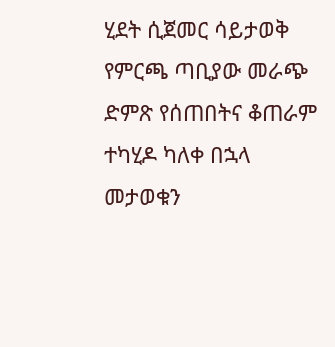ሂደት ሲጀመር ሳይታወቅ የምርጫ ጣቢያው መራጭ ድምጽ የሰጠበትና ቆጠራም ተካሂዶ ካለቀ በኋላ መታወቁን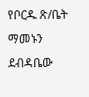የቦርዱ ጽ/ቤት ማመኑን ደብዳቤው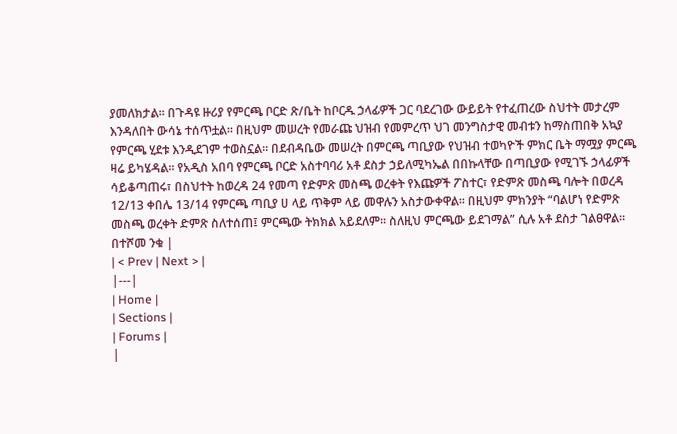ያመለክታል፡፡ በጉዳዩ ዙሪያ የምርጫ ቦርድ ጽ/ቤት ከቦርዱ ኃላፊዎች ጋር ባደረገው ውይይት የተፈጠረው ስህተት መታረም እንዳለበት ውሳኔ ተሰጥቷል፡፡ በዚህም መሠረት የመራጩ ህዝብ የመምረጥ ህገ መንግስታዊ መብቱን ከማስጠበቅ አኳያ የምርጫ ሂደቱ እንዲደገም ተወስኗል፡፡ በደብዳቤው መሠረት በምርጫ ጣቢያው የህዝብ ተወካዮች ምክር ቤት ማሟያ ምርጫ ዛሬ ይካሄዳል፡፡ የአዲስ አበባ የምርጫ ቦርድ አስተባባሪ አቶ ደስታ ኃይለሚካኤል በበኩላቸው በጣቢያው የሚገኙ ኃላፊዎች ሳይቆጣጠሩ፣ በስህተት ከወረዳ 24 የመጣ የድምጽ መስጫ ወረቀት የእጩዎች ፖስተር፣ የድምጽ መስጫ ባሎት በወረዳ 12/13 ቀበሌ 13/14 የምርጫ ጣቢያ ሀ ላይ ጥቅም ላይ መዋሉን አስታውቀዋል፡፡ በዚህም ምክንያት “ባልሆነ የድምጽ መስጫ ወረቀት ድምጽ ስለተሰጠ፤ ምርጫው ትክክል አይደለም፡፡ ስለዚህ ምርጫው ይደገማል” ሲሉ አቶ ደስታ ገልፀዋል፡፡ በተሾመ ንቁ |
| < Prev | Next > |
|---|
| Home |
| Sections |
| Forums |
|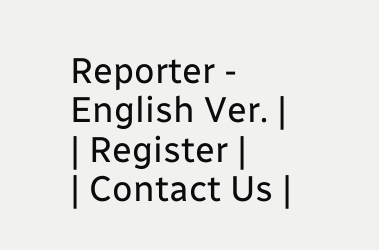Reporter - English Ver. |
| Register |
| Contact Us |